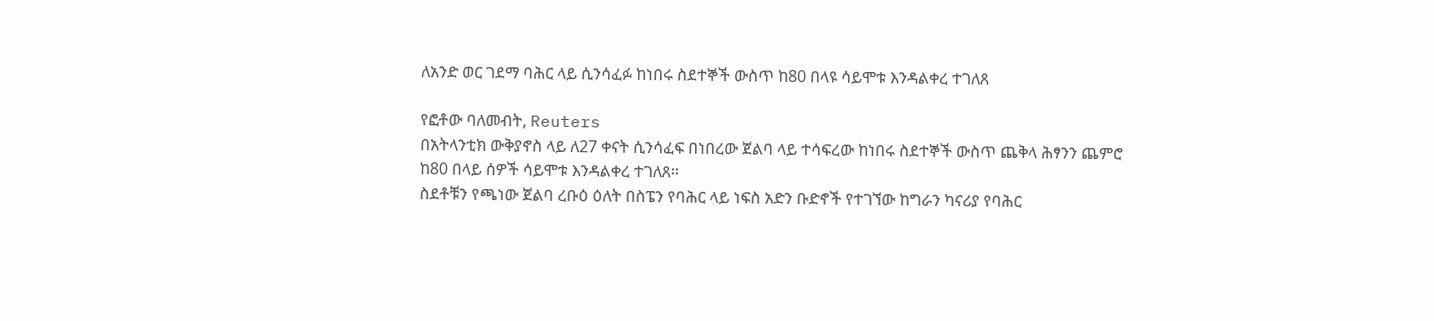ለአንድ ወር ገደማ ባሕር ላይ ሲንሳፈፉ ከነበሩ ስደተኞች ውስጥ ከ80 በላዩ ሳይሞቱ እንዳልቀረ ተገለጸ

የፎቶው ባለመብት, Reuters
በአትላንቲክ ውቅያኖስ ላይ ለ27 ቀናት ሲንሳፈፍ በነበረው ጀልባ ላይ ተሳፍረው ከነበሩ ስደተኞች ውስጥ ጨቅላ ሕፃንን ጨምሮ ከ80 በላይ ሰዎች ሳይሞቱ እንዳልቀረ ተገለጸ።
ስደቶቹን የጫነው ጀልባ ረቡዕ ዕለት በስፔን የባሕር ላይ ነፍስ አድን ቡድኖች የተገኘው ከግራን ካናሪያ የባሕር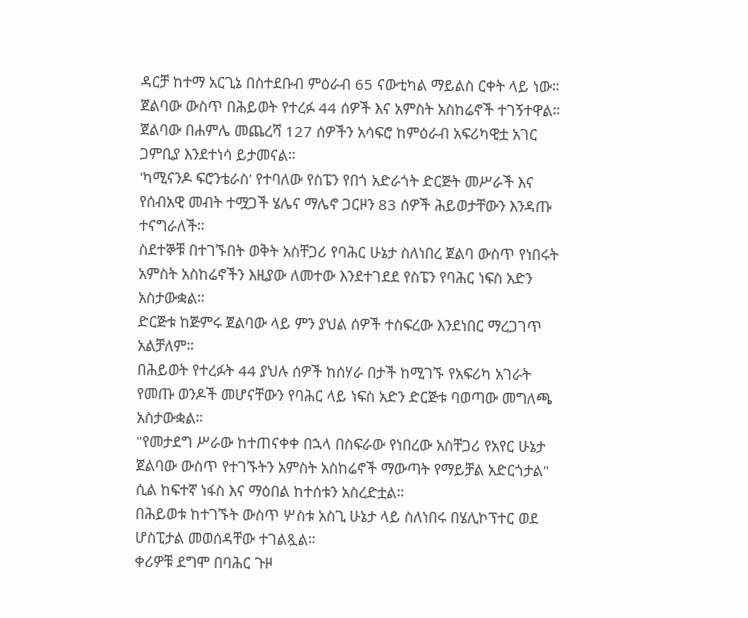ዳርቻ ከተማ አርጊኔ በስተደቡብ ምዕራብ 65 ናውቲካል ማይልስ ርቀት ላይ ነው።
ጀልባው ውስጥ በሕይወት የተረፉ 44 ሰዎች እና አምስት አስከሬኖች ተገኝተዋል።
ጀልባው በሐምሌ መጨረሻ 127 ሰዎችን አሳፍሮ ከምዕራብ አፍሪካዊቷ አገር ጋምቢያ እንደተነሳ ይታመናል።
'ካሚናንዶ ፍሮንቴራስ' የተባለው የስፔን የበጎ አድራጎት ድርጅት መሥራች እና የሰብአዊ መብት ተሟጋች ሄሌና ማሌኖ ጋርዞን 83 ሰዎች ሕይወታቸውን እንዳጡ ተናግራለች።
ስደተኞቹ በተገኙበት ወቅት አስቸጋሪ የባሕር ሁኔታ ስለነበረ ጀልባ ውስጥ የነበሩት አምስት አስከሬኖችን እዚያው ለመተው እንደተገደደ የስፔን የባሕር ነፍስ አድን አስታውቋል።
ድርጅቱ ከጅምሩ ጀልባው ላይ ምን ያህል ሰዎች ተስፍረው እንደነበር ማረጋገጥ አልቻለም።
በሕይወት የተረፉት 44 ያህሉ ሰዎች ከሰሃራ በታች ከሚገኙ የአፍሪካ አገራት የመጡ ወንዶች መሆናቸውን የባሕር ላይ ነፍስ አድን ድርጅቱ ባወጣው መግለጫ አስታውቋል።
"የመታደግ ሥራው ከተጠናቀቀ በኋላ በስፍራው የነበረው አስቸጋሪ የአየር ሁኔታ ጀልባው ውስጥ የተገኙትን አምስት አስከሬኖች ማውጣት የማይቻል አድርጎታል" ሲል ከፍተኛ ነፋስ እና ማዕበል ከተሰቱን አስረድቷል።
በሕይወቱ ከተገኙት ውስጥ ሦስቱ አስጊ ሁኔታ ላይ ስለነበሩ በሄሊኮፕተር ወደ ሆስፒታል መወሰዳቸው ተገልጿል።
ቀሪዎቹ ደግሞ በባሕር ጉዞ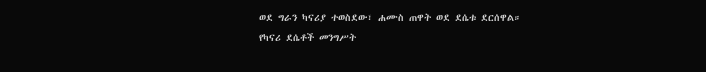ወደ ግራን ካናሪያ ተወስደው፣ ሐሙስ ጠዋት ወደ ደሴቱ ደርሰዋል።
የካናሪ ደሴቶች መንግሥት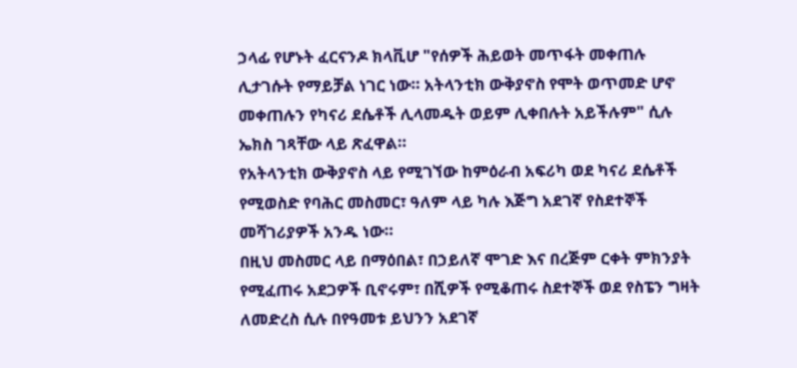ኃላፊ የሆኑት ፈርናንዶ ክላቪሆ "የሰዎች ሕይወት መጥፋት መቀጠሉ ሊታገሱት የማይቻል ነገር ነው። አትላንቲክ ውቅያኖስ የሞት ወጥመድ ሆኖ መቀጠሉን የካናሪ ደሴቶች ሊላመዱት ወይም ሊቀበሉት አይችሉም" ሲሉ ኤክስ ገጻቸው ላይ ጽፈዋል።
የአትላንቲክ ውቅያኖስ ላይ የሚገኘው ከምዕራብ አፍሪካ ወደ ካናሪ ደሴቶች የሚወስድ የባሕር መስመር፣ ዓለም ላይ ካሉ እጅግ አደገኛ የስደተኞች መሻገሪያዎች አንዱ ነው።
በዚህ መስመር ላይ በማዕበል፣ በኃይለኛ ሞገድ እና በረጅም ርቀት ምክንያት የሚፈጠሩ አደጋዎች ቢኖሩም፣ በሺዎች የሚቆጠሩ ስደተኞች ወደ የስፔን ግዛት ለመድረስ ሲሉ በየዓመቱ ይህንን አደገኛ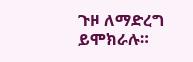ጉዞ ለማድረግ ይሞክራሉ።